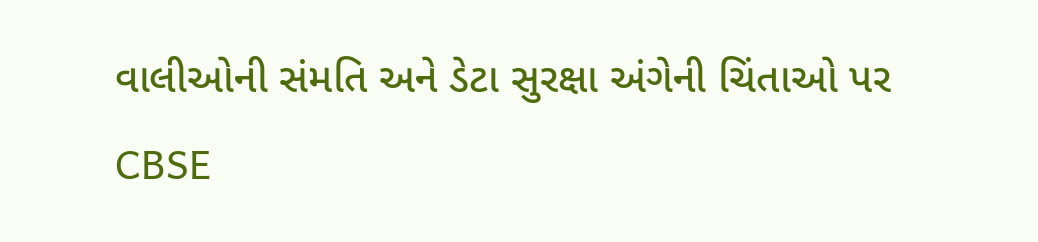વાલીઓની સંમતિ અને ડેટા સુરક્ષા અંગેની ચિંતાઓ પર CBSE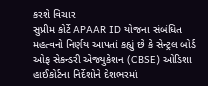કરશે વિચાર
સુપ્રીમ કોર્ટે APAAR ID યોજના સંબંધિત મહત્વનો નિર્ણય આપતાં કહ્યું છે કે સેન્ટ્રલ બોર્ડ ઓફ સેકન્ડરી એજ્યુકેશન (CBSE) ઓડિશા હાઈકોર્ટના નિર્દેશોને દેશભરમાં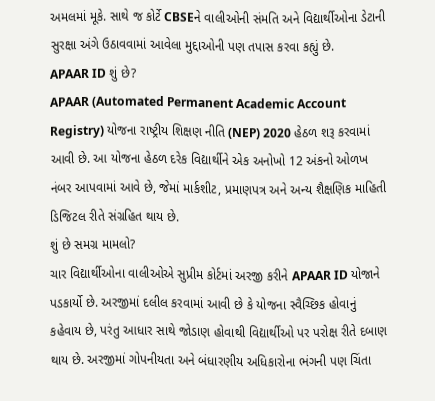અમલમાં મૂકે. સાથે જ કોર્ટે CBSEને વાલીઓની સંમતિ અને વિદ્યાર્થીઓના ડેટાની સુરક્ષા અંગે ઉઠાવવામાં આવેલા મુદ્દાઓની પણ તપાસ કરવા કહ્યું છે.
APAAR ID શું છે?
APAAR (Automated Permanent Academic Account Registry) યોજના રાષ્ટ્રીય શિક્ષણ નીતિ (NEP) 2020 હેઠળ શરૂ કરવામાં આવી છે. આ યોજના હેઠળ દરેક વિદ્યાર્થીને એક અનોખો 12 અંકનો ઓળખ નંબર આપવામાં આવે છે, જેમાં માર્કશીટ, પ્રમાણપત્ર અને અન્ય શૈક્ષણિક માહિતી ડિજિટલ રીતે સંગ્રહિત થાય છે.
શું છે સમગ્ર મામલો?
ચાર વિદ્યાર્થીઓના વાલીઓએ સુપ્રીમ કોર્ટમાં અરજી કરીને APAAR ID યોજાને પડકાર્યો છે. અરજીમાં દલીલ કરવામાં આવી છે કે યોજના સ્વૈચ્છિક હોવાનું કહેવાય છે, પરંતુ આધાર સાથે જોડાણ હોવાથી વિદ્યાર્થીઓ પર પરોક્ષ રીતે દબાણ થાય છે. અરજીમાં ગોપનીયતા અને બંધારણીય અધિકારોના ભંગની પણ ચિંતા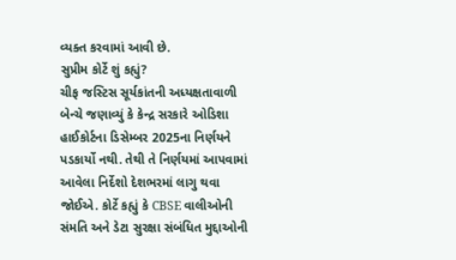વ્યક્ત કરવામાં આવી છે.
સુપ્રીમ કોર્ટે શું કહ્યું?
ચીફ જસ્ટિસ સૂર્યકાંતની અધ્યક્ષતાવાળી બેન્ચે જણાવ્યું કે કેન્દ્ર સરકારે ઓડિશા હાઈકોર્ટના ડિસેમ્બર 2025ના નિર્ણયને પડકાર્યો નથી. તેથી તે નિર્ણયમાં આપવામાં આવેલા નિર્દેશો દેશભરમાં લાગુ થવા જોઈએ. કોર્ટે કહ્યું કે CBSE વાલીઓની સંમતિ અને ડેટા સુરક્ષા સંબંધિત મુદ્દાઓની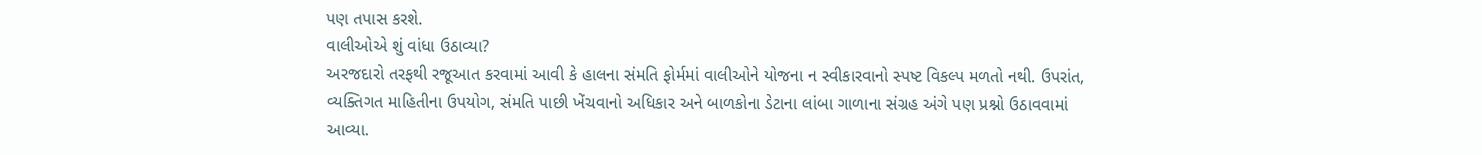પણ તપાસ કરશે.
વાલીઓએ શું વાંધા ઉઠાવ્યા?
અરજદારો તરફથી રજૂઆત કરવામાં આવી કે હાલના સંમતિ ફોર્મમાં વાલીઓને યોજના ન સ્વીકારવાનો સ્પષ્ટ વિકલ્પ મળતો નથી. ઉપરાંત, વ્યક્તિગત માહિતીના ઉપયોગ, સંમતિ પાછી ખેંચવાનો અધિકાર અને બાળકોના ડેટાના લાંબા ગાળાના સંગ્રહ અંગે પણ પ્રશ્નો ઉઠાવવામાં આવ્યા.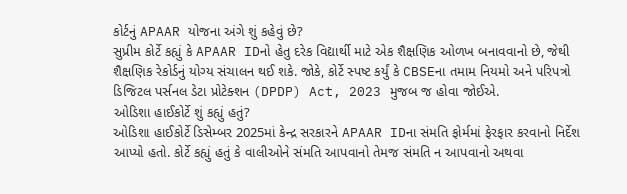કોર્ટનું APAAR યોજના અંગે શું કહેવું છે?
સુપ્રીમ કોર્ટે કહ્યું કે APAAR IDનો હેતુ દરેક વિદ્યાર્થી માટે એક શૈક્ષણિક ઓળખ બનાવવાનો છે, જેથી શૈક્ષણિક રેકોર્ડનું યોગ્ય સંચાલન થઈ શકે. જોકે, કોર્ટે સ્પષ્ટ કર્યું કે CBSEના તમામ નિયમો અને પરિપત્રો ડિજિટલ પર્સનલ ડેટા પ્રોટેક્શન (DPDP) Act, 2023 મુજબ જ હોવા જોઈએ.
ઓડિશા હાઈકોર્ટે શું કહ્યું હતું?
ઓડિશા હાઈકોર્ટે ડિસેમ્બર 2025માં કેન્દ્ર સરકારને APAAR IDના સંમતિ ફોર્મમાં ફેરફાર કરવાનો નિર્દેશ આપ્યો હતો. કોર્ટે કહ્યું હતું કે વાલીઓને સંમતિ આપવાનો તેમજ સંમતિ ન આપવાનો અથવા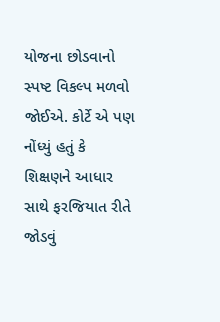યોજના છોડવાનો સ્પષ્ટ વિકલ્પ મળવો જોઈએ. કોર્ટે એ પણ નોંધ્યું હતું કે શિક્ષણને આધાર સાથે ફરજિયાત રીતે જોડવું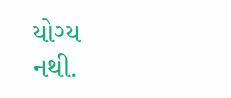યોગ્ય નથી.